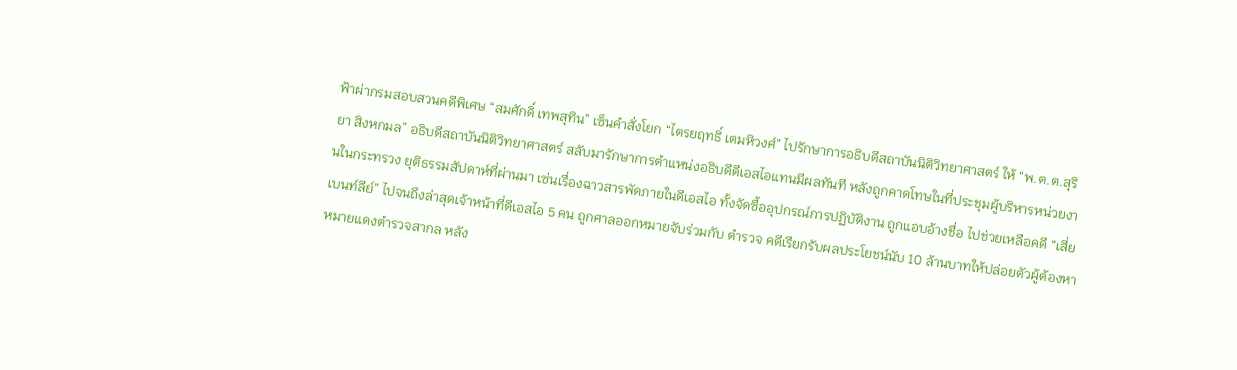ฟ้าผ่ากรมสอบสวนคดีพิเศษ “สมศักดิ์ เทพสุทิน” เซ็นคำสั่งโยก “ไตรยฤทธิ์ เตมหิวงศ์” ไปรักษาการอธิบดีสถาบันนิติวิทยาศาสตร์ ให้ “พ.ต.ต.สุริยา สิงหกมล” อธิบดีสถาบันนิติวิทยาศาสตร์ สลับมารักษาการตำแหน่งอธิบดีดีเอสไอแทนมีผลทันที หลังถูกคาดโทษในที่ประชุมผู้บริหารหน่วยงานในกระทรวง ยุติธรรมสัปดาห์ที่ผ่านมา เซ่นเรื่องฉาวสารพัดภายในดีเอสไอ ทั้งจัดซื้ออุปกรณ์การปฏิบัติงาน ถูกแอบอ้างชื่อ ไปช่วยเหลือคดี “เสี่ยเบนท์ลีย์” ไปจนถึงล่าสุดเจ้าหน้าที่ดีเอสไอ 5 คน ถูกศาลออกหมายจับร่วมกับ ตำรวจ คดีเรียกรับผลประโยชน์นับ 10 ล้านบาทให้ปล่อยตัวผู้ต้องหาหมายแดงตำรวจสากล หลัง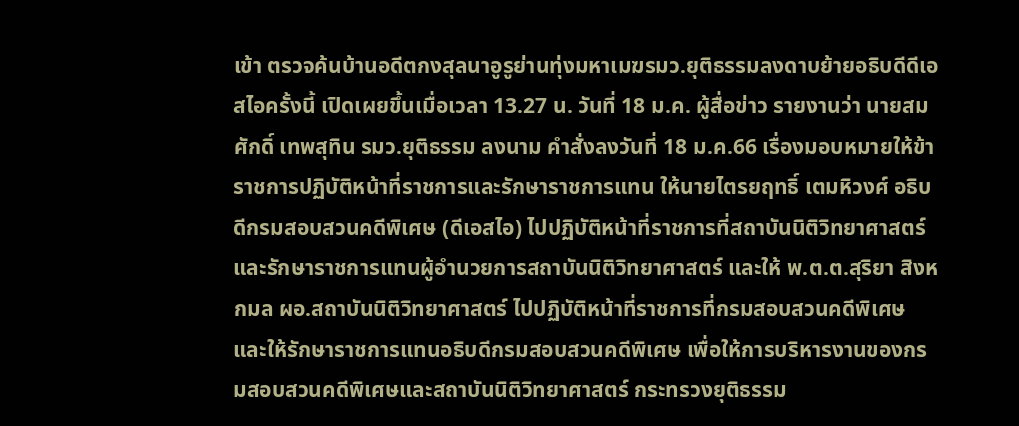เข้า ตรวจค้นบ้านอดีตกงสุลนาอูรูย่านทุ่งมหาเมฆรมว.ยุติธรรมลงดาบย้ายอธิบดีดีเอสไอครั้งนี้ เปิดเผยขึ้นเมื่อเวลา 13.27 น. วันที่ 18 ม.ค. ผู้สื่อข่าว รายงานว่า นายสมศักดิ์ เทพสุทิน รมว.ยุติธรรม ลงนาม คำสั่งลงวันที่ 18 ม.ค.66 เรื่องมอบหมายให้ข้าราชการปฏิบัติหน้าที่ราชการและรักษาราชการแทน ให้นายไตรยฤทธิ์ เตมหิวงศ์ อธิบดีกรมสอบสวนคดีพิเศษ (ดีเอสไอ) ไปปฏิบัติหน้าที่ราชการที่สถาบันนิติวิทยาศาสตร์ และรักษาราชการแทนผู้อำนวยการสถาบันนิติวิทยาศาสตร์ และให้ พ.ต.ต.สุริยา สิงหกมล ผอ.สถาบันนิติวิทยาศาสตร์ ไปปฏิบัติหน้าที่ราชการที่กรมสอบสวนคดีพิเศษ และให้รักษาราชการแทนอธิบดีกรมสอบสวนคดีพิเศษ เพื่อให้การบริหารงานของกรมสอบสวนคดีพิเศษและสถาบันนิติวิทยาศาสตร์ กระทรวงยุติธรรม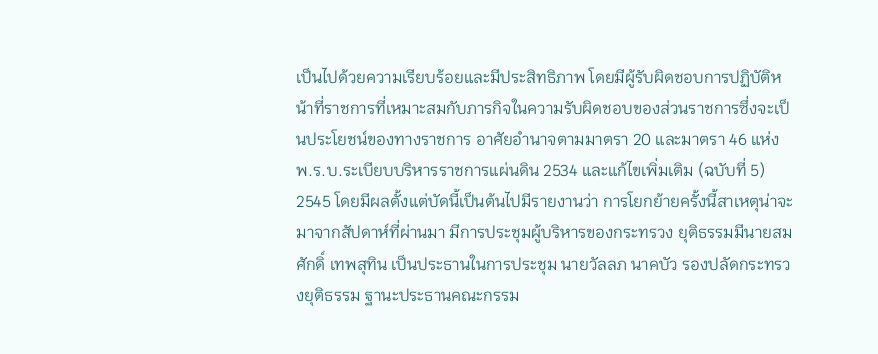เป็นไปด้วยความเรียบร้อยและมีประสิทธิภาพ โดยมีผู้รับผิดชอบการปฏิบัติหน้าที่ราชการที่เหมาะสมกับภารกิจในความรับผิดชอบของส่วนราชการซึ่งจะเป็นประโยชน์ของทางราชการ อาศัยอำนาจตามมาตรา 20 และมาตรา 46 แห่ง พ.ร.บ.ระเบียบบริหารราชการแผ่นดิน 2534 และแก้ไขเพิ่มเติม (ฉบับที่ 5) 2545 โดยมีผลตั้งแต่บัดนี้เป็นต้นไปมีรายงานว่า การโยกย้ายครั้งนี้สาเหตุน่าจะมาจากสัปดาห์ที่ผ่านมา มีการประชุมผู้บริหารของกระทรวง ยุติธรรมมีนายสมศักดิ์ เทพสุทิน เป็นประธานในการประชุม นายวัลลภ นาคบัว รองปลัดกระทรวงยุติธรรม ฐานะประธานคณะกรรม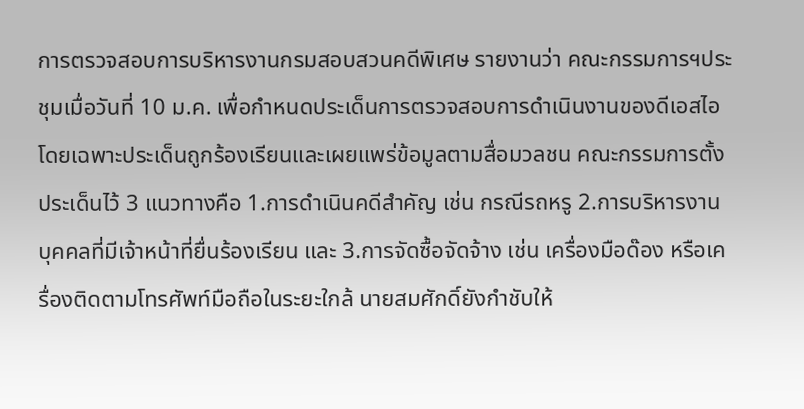การตรวจสอบการบริหารงานกรมสอบสวนคดีพิเศษ รายงานว่า คณะกรรมการฯประชุมเมื่อวันที่ 10 ม.ค. เพื่อกำหนดประเด็นการตรวจสอบการดำเนินงานของดีเอสไอ โดยเฉพาะประเด็นถูกร้องเรียนและเผยแพร่ข้อมูลตามสื่อมวลชน คณะกรรมการตั้งประเด็นไว้ 3 แนวทางคือ 1.การดำเนินคดีสำคัญ เช่น กรณีรถหรู 2.การบริหารงานบุคคลที่มีเจ้าหน้าที่ยื่นร้องเรียน และ 3.การจัดซื้อจัดจ้าง เช่น เครื่องมือด๊อง หรือเครื่องติดตามโทรศัพท์มือถือในระยะใกล้ นายสมศักดิ์ยังกำชับให้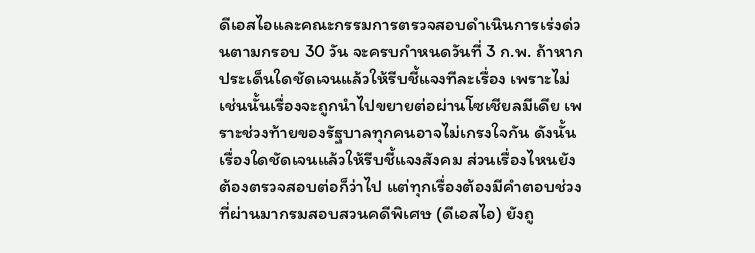ดีเอสไอและคณะกรรมการตรวจสอบดำเนินการเร่งด่วนตามกรอบ 30 วัน จะครบกำหนดวันที่ 3 ก.พ. ถ้าหากประเด็นใดชัดเจนแล้วให้รีบชี้แจงทีละเรื่อง เพราะไม่เช่นนั้นเรื่องจะถูกนำไปขยายต่อผ่านโซเชียลมีเดีย เพราะช่วงท้ายของรัฐบาลทุกคนอาจไม่เกรงใจกัน ดังนั้น เรื่องใดชัดเจนแล้วให้รีบชี้แจงสังคม ส่วนเรื่องไหนยังต้องตรวจสอบต่อก็ว่าไป แต่ทุกเรื่องต้องมีคำตอบช่วงที่ผ่านมากรมสอบสวนคดีพิเศษ (ดีเอสไอ) ยังถู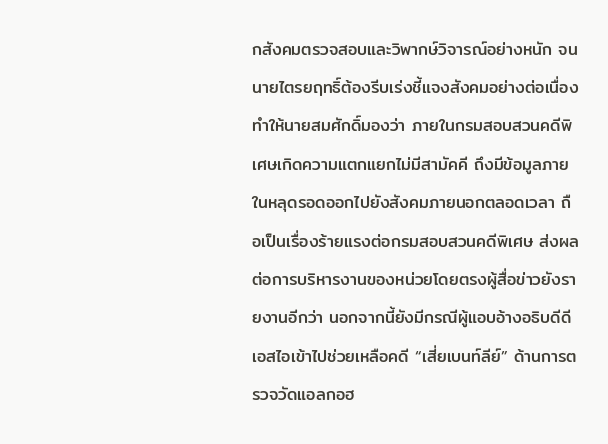กสังคมตรวจสอบและวิพากษ์วิจารณ์อย่างหนัก จนนายไตรยฤทธิ์ต้องรีบเร่งชี้แจงสังคมอย่างต่อเนื่อง ทำให้นายสมศักดิ์มองว่า ภายในกรมสอบสวนคดีพิเศษเกิดความแตกแยกไม่มีสามัคคี ถึงมีข้อมูลภายในหลุดรอดออกไปยังสังคมภายนอกตลอดเวลา ถือเป็นเรื่องร้ายแรงต่อกรมสอบสวนคดีพิเศษ ส่งผลต่อการบริหารงานของหน่วยโดยตรงผู้สื่อข่าวยังรายงานอีกว่า นอกจากนี้ยังมีกรณีผู้แอบอ้างอธิบดีดีเอสไอเข้าไปช่วยเหลือคดี “เสี่ยเบนท์ลีย์” ด้านการตรวจวัดแอลกอฮ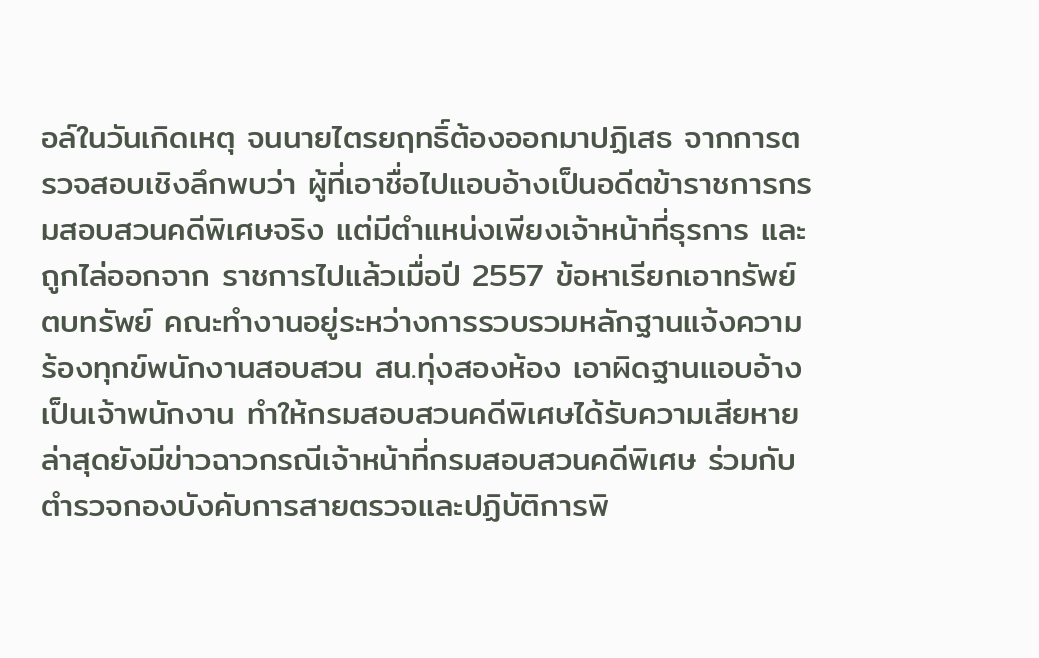อล์ในวันเกิดเหตุ จนนายไตรยฤทธิ์ต้องออกมาปฏิเสธ จากการตรวจสอบเชิงลึกพบว่า ผู้ที่เอาชื่อไปแอบอ้างเป็นอดีตข้าราชการกรมสอบสวนคดีพิเศษจริง แต่มีตำแหน่งเพียงเจ้าหน้าที่ธุรการ และถูกไล่ออกจาก ราชการไปแล้วเมื่อปี 2557 ข้อหาเรียกเอาทรัพย์ ตบทรัพย์ คณะทำงานอยู่ระหว่างการรวบรวมหลักฐานแจ้งความร้องทุกข์พนักงานสอบสวน สน.ทุ่งสองห้อง เอาผิดฐานแอบอ้างเป็นเจ้าพนักงาน ทำให้กรมสอบสวนคดีพิเศษได้รับความเสียหายล่าสุดยังมีข่าวฉาวกรณีเจ้าหน้าที่กรมสอบสวนคดีพิเศษ ร่วมกับตำรวจกองบังคับการสายตรวจและปฏิบัติการพิ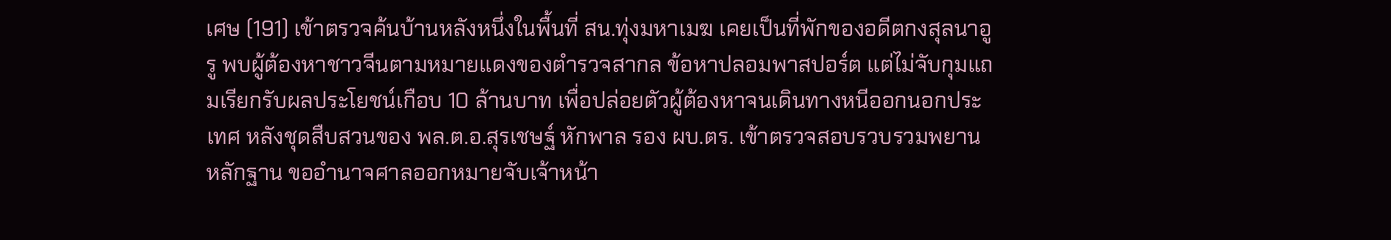เศษ (191) เข้าตรวจค้นบ้านหลังหนึ่งในพื้นที่ สน.ทุ่งมหาเมฆ เคยเป็นที่พักของอดีตกงสุลนาอูรู พบผู้ต้องหาชาวจีนตามหมายแดงของตำรวจสากล ข้อหาปลอมพาสปอร์ต แต่ไม่จับกุมแถมเรียกรับผลประโยชน์เกือบ 10 ล้านบาท เพื่อปล่อยตัวผู้ต้องหาจนเดินทางหนีออกนอกประเทศ หลังชุดสืบสวนของ พล.ต.อ.สุรเชษฐ์ หักพาล รอง ผบ.ตร. เข้าตรวจสอบรวบรวมพยานหลักฐาน ขออำนาจศาลออกหมายจับเจ้าหน้า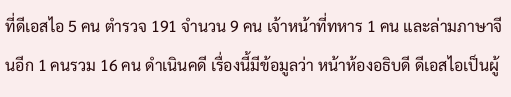ที่ดีเอสไอ 5 คน ตำรวจ 191 จำนวน 9 คน เจ้าหน้าที่ทหาร 1 คน และล่ามภาษาจีนอีก 1 คนรวม 16 คน ดำเนินคดี เรื่องนี้มีข้อมูลว่า หน้าห้องอธิบดี ดีเอสไอเป็นผู้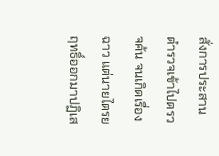สั่งการประสานตำรวจเข้าไปตรวจค้น จนเกิดเรื่องฉาว แต่นายไตรยฤทธิ์ออกมาปฏิเส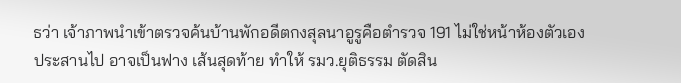ธว่า เจ้าภาพนำเข้าตรวจค้นบ้านพักอดีตกงสุลนาอูรูคือตำรวจ 191 ไม่ใช่หน้าห้องตัวเองประสานไป อาจเป็นฟาง เส้นสุดท้าย ทำให้ รมว.ยุติธรรม ตัดสิน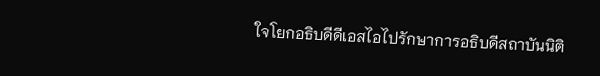ใจโยกอธิบดีดีเอสไอไปรักษาการอธิบดีสถาบันนิติ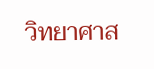วิทยาศาส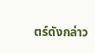ตร์ดังกล่าว